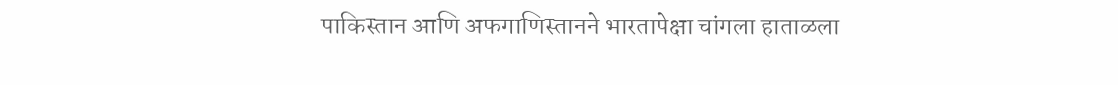पाकिस्तान आणि अफगाणिस्तानने भारतापेक्षा चांगला हाताळला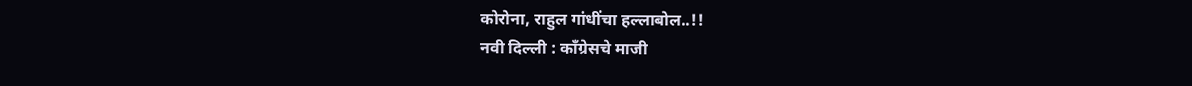कोरोना, राहुल गांधींचा हल्लाबोल..!!
नवी दिल्ली : काँग्रेसचे माजी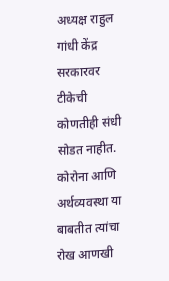अध्यक्ष राहुल गांधी केंद्र सरकारवर टीकेची कोणतीही संधी सोडत नाहीत. कोरोना आणि अर्थव्यवस्था या बाबतीत त्यांचा रोख आणखी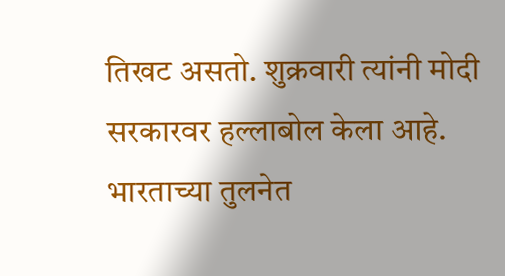तिखट असतो. शुक्रवारी त्यांनी मोदी सरकारवर हल्लाबोल केला आहे. भारताच्या तुलनेत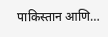पाकिस्तान आणि…